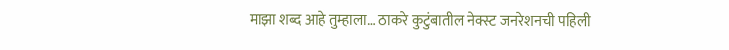माझा शब्द आहे तुम्हाला… ठाकरे कुटुंबातील नेक्स्ट जनरेशनची पहिली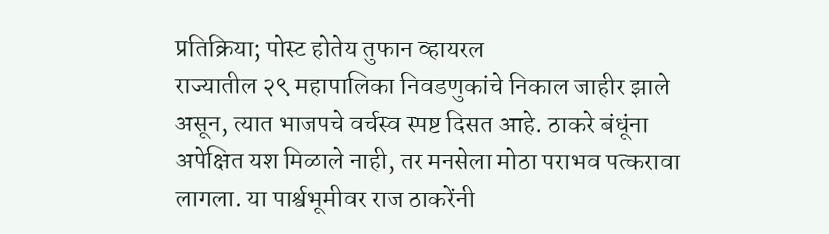प्रतिक्रिया; पोस्ट होतेय तुफान व्हायरल
राज्यातील २९ महापालिका निवडणुकांचे निकाल जाहीर झाले असून, त्यात भाजपचे वर्चस्व स्पष्ट दिसत आहे. ठाकरे बंधूंना अपेक्षित यश मिळाले नाही, तर मनसेला मोठा पराभव पत्करावा लागला. या पार्श्वभूमीवर राज ठाकरेंनी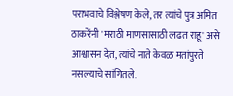पराभवाचे विश्लेषण केले, तर त्यांचे पुत्र अमित ठाकरेंनी 'मराठी माणसासाठी लढत राहू' असे आश्वासन देत, त्यांचे नाते केवळ मतांपुरते नसल्याचे सांगितले.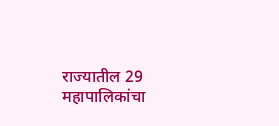राज्यातील 29 महापालिकांचा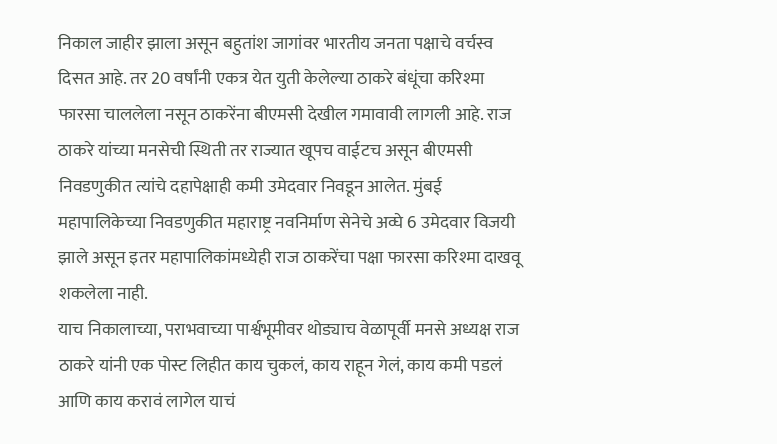निकाल जाहीर झाला असून बहुतांश जागांवर भारतीय जनता पक्षाचे वर्चस्व दिसत आहे. तर 20 वर्षांनी एकत्र येत युती केलेल्या ठाकरे बंधूंचा करिश्मा फारसा चाललेला नसून ठाकरेंना बीएमसी देखील गमावावी लागली आहे. राज ठाकरे यांच्या मनसेची स्थिती तर राज्यात खूपच वाईटच असून बीएमसी निवडणुकीत त्यांचे दहापेक्षाही कमी उमेदवार निवडून आलेत. मुंबई महापालिकेच्या निवडणुकीत महाराष्ट्र नवनिर्माण सेनेचे अव्घे 6 उमेदवार विजयी झाले असून इतर महापालिकांमध्येही राज ठाकरेंचा पक्षा फारसा करिश्मा दाखवू शकलेला नाही.
याच निकालाच्या, पराभवाच्या पार्श्वभूमीवर थोड्याच वेळापूर्वी मनसे अध्यक्ष राज ठाकरे यांनी एक पोस्ट लिहीत काय चुकलं, काय राहून गेलं, काय कमी पडलं आणि काय करावं लागेल याचं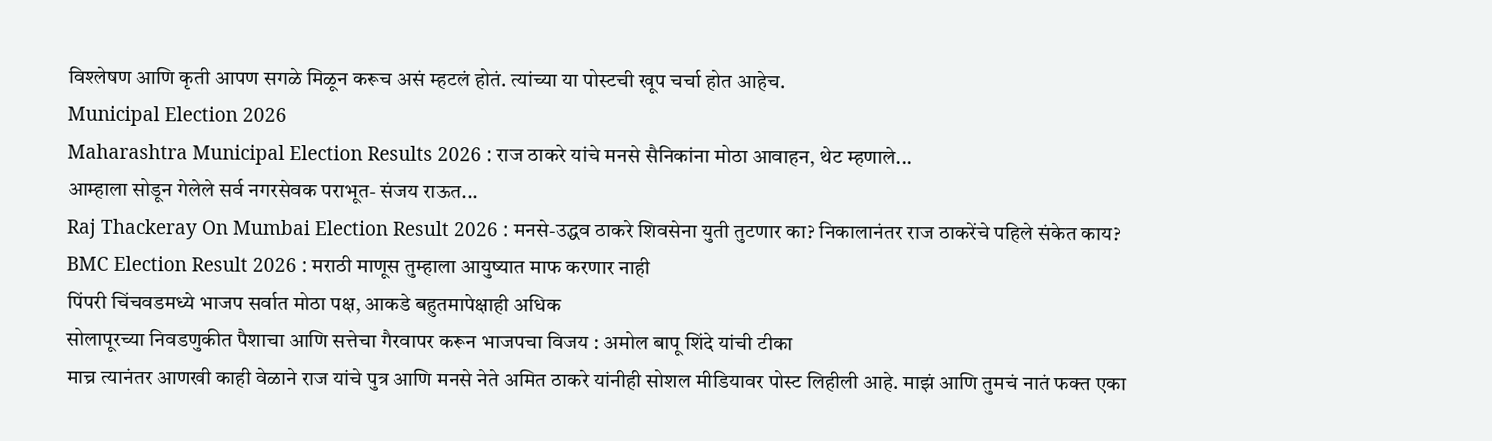विश्लेषण आणि कृती आपण सगळे मिळून करूच असं म्हटलं होतं. त्यांच्या या पोस्टची खूप चर्चा होत आहेच.
Municipal Election 2026
Maharashtra Municipal Election Results 2026 : राज ठाकरे यांचे मनसे सैनिकांना मोठा आवाहन, थेट म्हणाले...
आम्हाला सोडून गेलेले सर्व नगरसेवक पराभूत- संजय राऊत...
Raj Thackeray On Mumbai Election Result 2026 : मनसे-उद्धव ठाकरे शिवसेना युती तुटणार का? निकालानंतर राज ठाकरेंचे पहिले संकेत काय?
BMC Election Result 2026 : मराठी माणूस तुम्हाला आयुष्यात माफ करणार नाही
पिंपरी चिंचवडमध्ये भाजप सर्वात मोठा पक्ष, आकडे बहुतमापेक्षाही अधिक
सोलापूरच्या निवडणुकीत पैशाचा आणि सत्तेचा गैरवापर करून भाजपचा विजय : अमोल बापू शिंदे यांची टीका
माच्र त्यानंतर आणखी काही वेळाने राज यांचे पुत्र आणि मनसे नेते अमित ठाकरे यांनीही सोशल मीडियावर पोस्ट लिहीली आहे. माझं आणि तुमचं नातं फक्त एका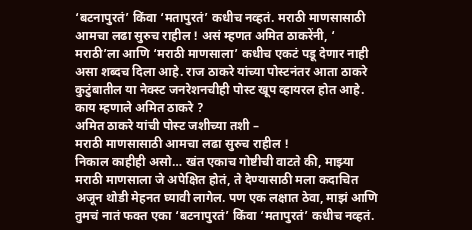‘बटनापुरतं’ किंवा ‘मतापुरतं’ कधीच नव्हतं. मराठी माणसासाठी आमचा लढा सुरुच राहील ! असं म्हणत अमित ठाकरेंनी, ‘ मराठी’ला आणि ‘मराठी माणसाला’ कधीच एकटं पडू देणार नाही असा शब्दच दिला आहे. राज ठाकरे यांच्या पोस्टनंतर आता ठाकरे कुटुंबातील या नेक्स्ट जनरेशनचीही पोस्ट खूप व्हायरल होत आहे.
काय म्हणाले अमित ठाकरे ?
अमित ठाकरे यांची पोस्ट जशीच्या तशी –
मराठी माणसासाठी आमचा लढा सुरुच राहील !
निकाल काहीही असो… खंत एकाच गोष्टीची वाटते की, माझ्या मराठी माणसाला जे अपेक्षित होतं, ते देण्यासाठी मला कदाचित अजून थोडी मेहनत घ्यावी लागेल. पण एक लक्षात ठेवा, माझं आणि तुमचं नातं फक्त एका ‘बटनापुरतं’ किंवा ‘मतापुरतं’ कधीच नव्हतं.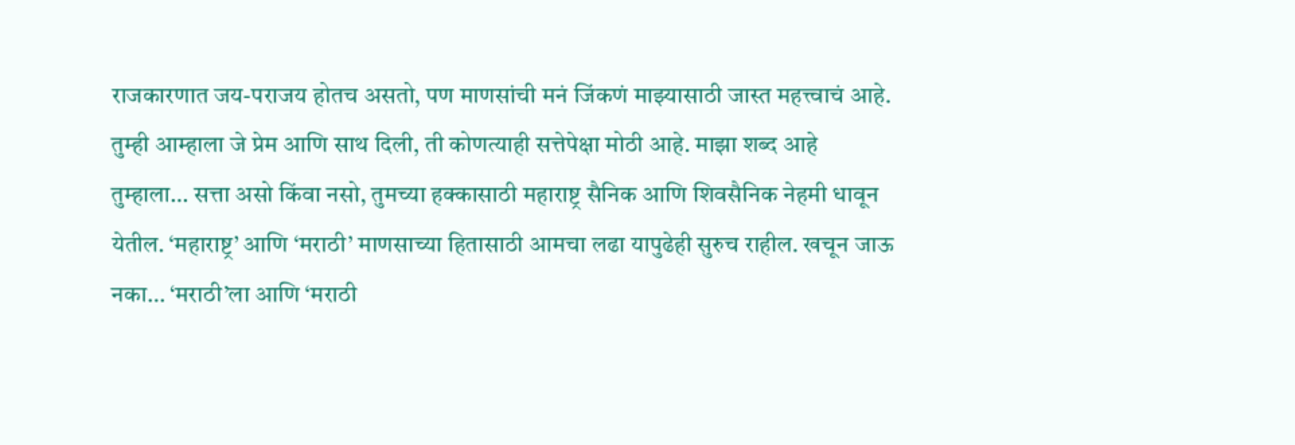राजकारणात जय-पराजय होतच असतो, पण माणसांची मनं जिंकणं माझ्यासाठी जास्त महत्त्वाचं आहे.
तुम्ही आम्हाला जे प्रेम आणि साथ दिली, ती कोणत्याही सत्तेपेक्षा मोठी आहे. माझा शब्द आहे तुम्हाला… सत्ता असो किंवा नसो, तुमच्या हक्कासाठी महाराष्ट्र सैनिक आणि शिवसैनिक नेहमी धावून येतील. ‘महाराष्ट्र’ आणि ‘मराठी’ माणसाच्या हितासाठी आमचा लढा यापुढेही सुरुच राहील. खचून जाऊ नका… ‘मराठी’ला आणि ‘मराठी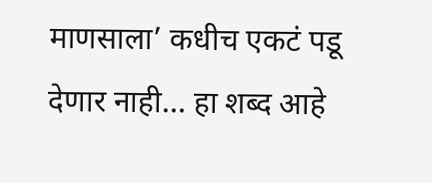माणसाला’ कधीच एकटं पडू देणार नाही… हा शब्द आहे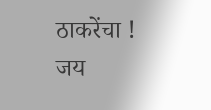ठाकरेंचा !
जय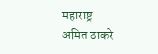महाराष्ट्र
अमित ठाकरे